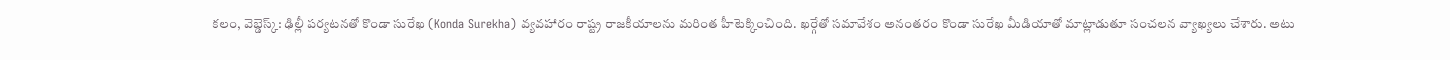కలం, వెబ్డెస్క్: ఢిల్లీ పర్యటనతో కొండా సురేఖ (Konda Surekha) వ్యవహారం రాష్ట్ర రాజకీయాలను మరింత హీటెక్కించింది. ఖర్గేతో సమావేశం అనంతరం కొండా సురేఖ మీడియాతో మాట్లాడుతూ సంచలన వ్యాఖ్యలు చేశారు. అటు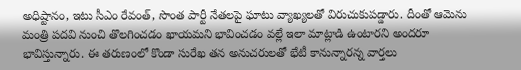అధిష్టానం, ఇటు సీఎం రేవంత్, సొంత పార్టీ నేతలపై ఘాటు వ్యాఖ్యలతో విరుచుకుపడ్డారు. దీంతో ఆమెను మంత్రి పదవి నుంచి తొలగించడం ఖాయమని భావించడం వల్లే ఇలా మాట్లాడి ఉంటారని అందరూ భావిస్తున్నారు. ఈ తరుణంలో కొండా సురేఖ తన అనుచరులతో భేటీ కానున్నారన్న వార్తలు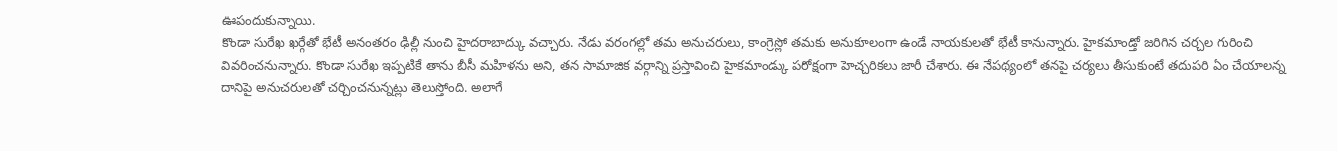ఊపందుకున్నాయి.
కొండా సురేఖ ఖర్గేతో భేటీ అనంతరం ఢిల్లీ నుంచి హైదరాబాద్కు వచ్చారు. నేడు వరంగల్లో తమ అనుచరులు, కాంగ్రెస్లో తమకు అనుకూలంగా ఉండే నాయకులతో భేటీ కానున్నారు. హైకమాండ్తో జరిగిన చర్చల గురించి వివరించనున్నారు. కొండా సురేఖ ఇప్పటికే తాను బీసీ మహిళను అని, తన సామాజిక వర్గాన్ని ప్రస్తావించి హైకమాండ్కు పరోక్షంగా హెచ్చరికలు జారీ చేశారు. ఈ నేపథ్యంలో తనపై చర్యలు తీసుకుంటే తదుపరి ఏం చేయాలన్న దానిపై అనుచరులతో చర్చించనున్నట్లు తెలుస్తోంది. అలాగే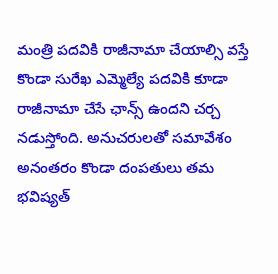మంత్రి పదవికి రాజీనామా చేయాల్సి వస్తే కొండా సురేఖ ఎమ్మెల్యే పదవికి కూడా రాజీనామా చేసే ఛాన్స్ ఉందని చర్చ నడుస్తోంది. అనుచరులతో సమావేశం అనంతరం కొండా దంపతులు తమ భవిష్యత్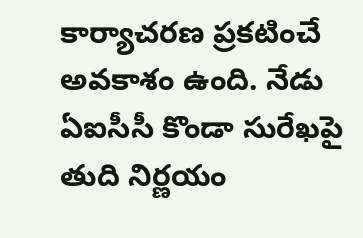కార్యాచరణ ప్రకటించే అవకాశం ఉంది. నేడు ఏఐసీసీ కొండా సురేఖపై తుది నిర్ణయం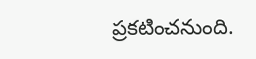ప్రకటించనుంది.